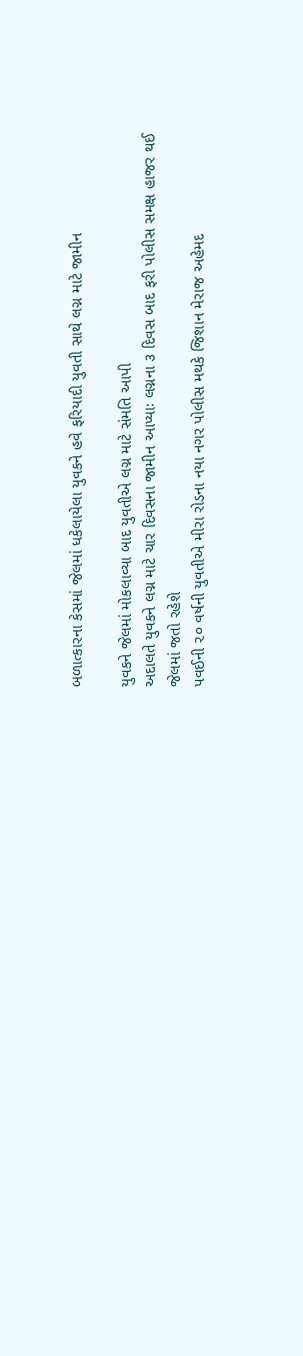બળાત્કારના કેસમાં જેલમાં ધકેલાયેલા યુવકને હવે ફરિયાદી યુવતી સાથે લગ્ન માટે જામીન

યુવકને જેલમાં મોકલાવ્યા બાદ યુવતીએ લગ્ન માટે સંમતિ આપી
અદાલતે યુવકને લગ્ન માટે ચાર દિવસના જામીન આપ્યાઃ લગ્નના ૩ દિવસ બાદ ફરી પોલીસ સમક્ષ હાજર થઈ જેલમાં જતો રહેશે
પવઈની ૨૦ વર્ષની યુવતીએ મીરા રોડના નયા નગર પોલીસ મથકે જિશાન મેરાજ અહેમદ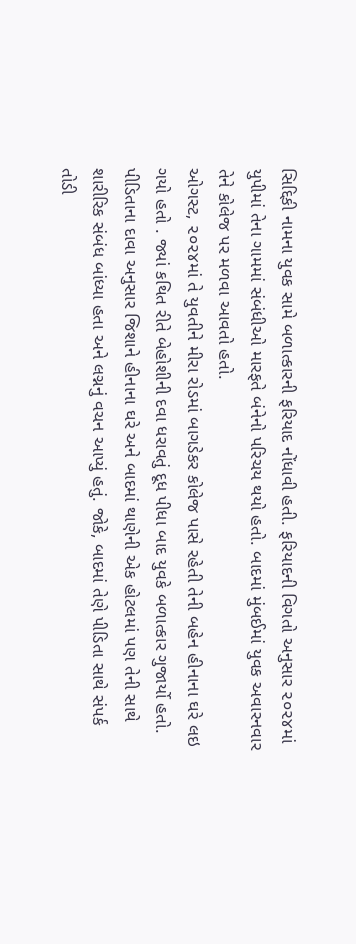સિદ્દિકી નામના યુવક સામે બળાત્કારની ફરિયાદ નોંધાવી હતી. ફરિયાદની વિગતો અનુસાર ૨૦૨૪માં યુપીમાં તેના ગામમાં સંબંધીઓ મારફતે બંનેનો પરિચય થયો હતો. બાદમાં મુંબઈમાં યુવક અવારનવાર તેને કોલેજ પર મળવા આવતો હતો.
ઓગસ્ટ, ૨૦૨૪માં તે યુવતીને મીરા રોડમાં બાગડેકર કોલેજ પાસે રહેતી તેની બહેન હીનાના ઘરે લઇ ગયો હતો . જ્યાં કથિત રીતે બેહોશીની દવા ધરાવતું દૂધ પીધા બાદ યુવકે બળાત્કાર ગુજાર્યો હતો.
પીડિતાના દાવા અનુસાર જિશાને હીનાના ઘરે અને બાદમાં થાણેની એક હોટલમાં પણ તેની સાથે શારીરિક સંબંધ બાંધ્યા હતા અને લગ્નનું વચન આપ્યું હતું. જોકે, બાદમાં તેણે પીડિતા સાથે સંપર્ક તોડી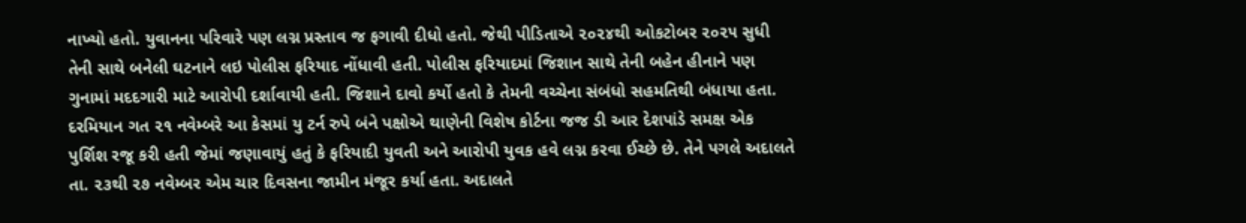નાખ્યો હતો. યુવાનના પરિવારે પણ લગ્ન પ્રસ્તાવ જ ફગાવી દીધો હતો. જેથી પીડિતાએ ૨૦૨૪થી ઓકટોબર ૨૦૨૫ સુધી તેની સાથે બનેલી ઘટનાને લઇ પોલીસ ફરિયાદ નોંધાવી હતી. પોલીસ ફરિયાદમાં જિશાન સાથે તેની બહેન હીનાને પણ ગુનામાં મદદગારી માટે આરોપી દર્શાવાયી હતી. જિશાને દાવો કર્યો હતો કે તેમની વચ્ચેના સંબંધો સહમતિથી બંધાયા હતા.
દરમિયાન ગત ૨૧ નવેમ્બરે આ કેસમાં યુ ટર્ન રુપે બંને પક્ષોએ થાણેની વિશેષ કોર્ટના જજ ડી આર દેશપાંડે સમક્ષ એક પુર્શિશ રજૂ કરી હતી જેમાં જણાવાયું હતું કે ફરિયાદી યુવતી અને આરોપી યુવક હવે લગ્ન કરવા ઈચ્છે છે. તેને પગલે અદાલતે તા. ૨૩થી ૨૭ નવેમ્બર એમ ચાર દિવસના જામીન મંજૂર કર્યા હતા. અદાલતે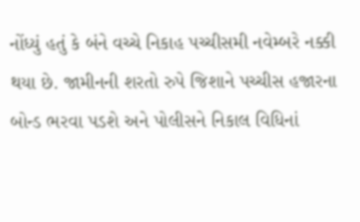નોંધ્યું હતું કે બંને વચ્ચે નિકાહ પચ્ચીસમી નવેમ્બરે નક્કી થયા છે. જામીનની શરતો રુપે જિશાને પચ્ચીસ હજારના બોન્ડ ભરવા પડશે અને પોલીસને નિકાલ વિધિનાં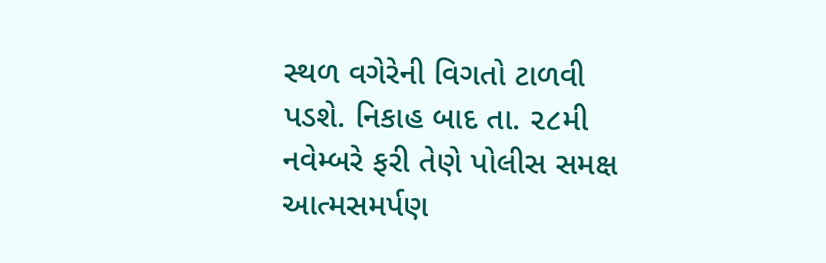સ્થળ વગેરેની વિગતો ટાળવી પડશે. નિકાહ બાદ તા. ૨૮મી નવેમ્બરે ફરી તેણે પોલીસ સમક્ષ આત્મસમર્પણ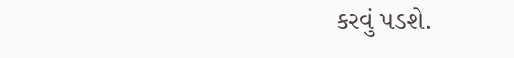કરવું પડશે.